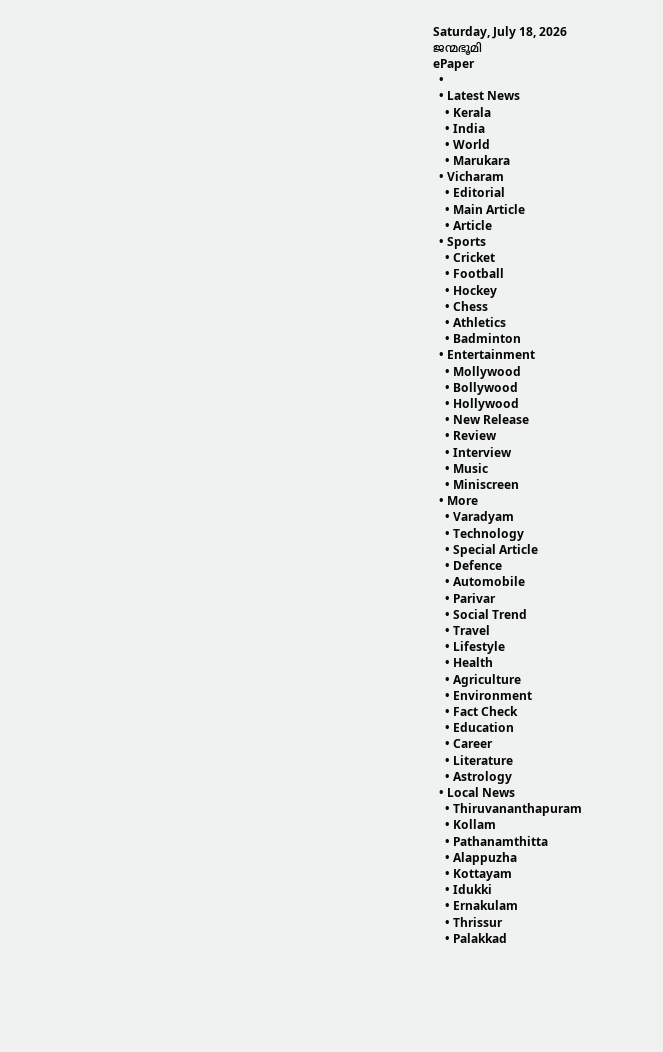Saturday, July 18, 2026
ജന്മഭൂമി
ePaper
  •
  • Latest News
    • Kerala
    • India
    • World
    • Marukara
  • Vicharam
    • Editorial
    • Main Article
    • Article
  • Sports
    • Cricket
    • Football
    • Hockey
    • Chess
    • Athletics
    • Badminton
  • Entertainment
    • Mollywood
    • Bollywood
    • Hollywood
    • New Release
    • Review
    • Interview
    • Music
    • Miniscreen
  • More
    • Varadyam
    • Technology
    • Special Article
    • Defence
    • Automobile
    • Parivar
    • Social Trend
    • Travel
    • Lifestyle
    • Health
    • Agriculture
    • Environment
    • Fact Check
    • Education
    • Career
    • Literature
    • Astrology
  • Local News
    • Thiruvananthapuram
    • Kollam
    • Pathanamthitta
    • Alappuzha
    • Kottayam
    • Idukki
    • Ernakulam
    • Thrissur
    • Palakkad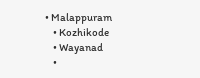• Malappuram
    • Kozhikode
    • Wayanad
    •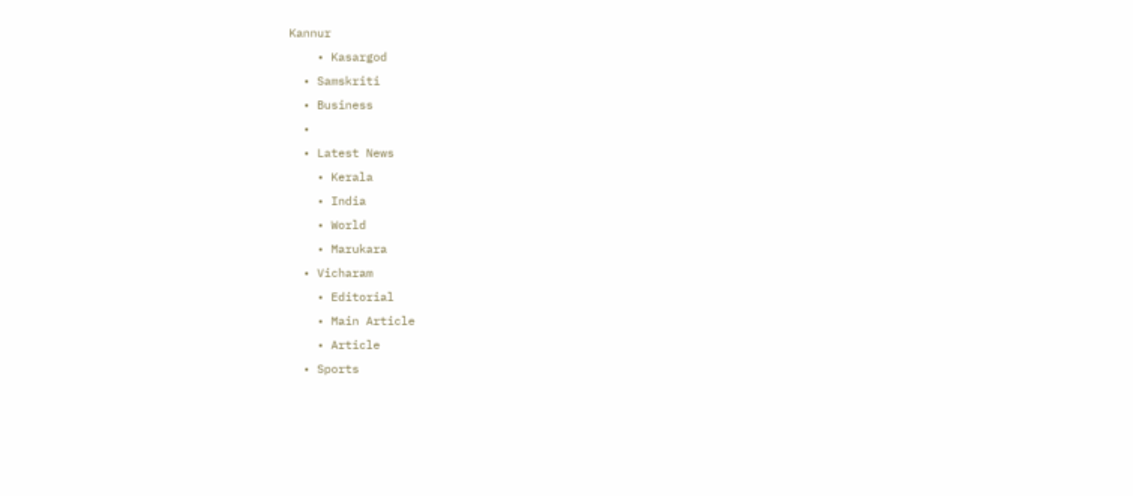Kannur
    • Kasargod
  • Samskriti
  • Business
  •
  • Latest News
    • Kerala
    • India
    • World
    • Marukara
  • Vicharam
    • Editorial
    • Main Article
    • Article
  • Sports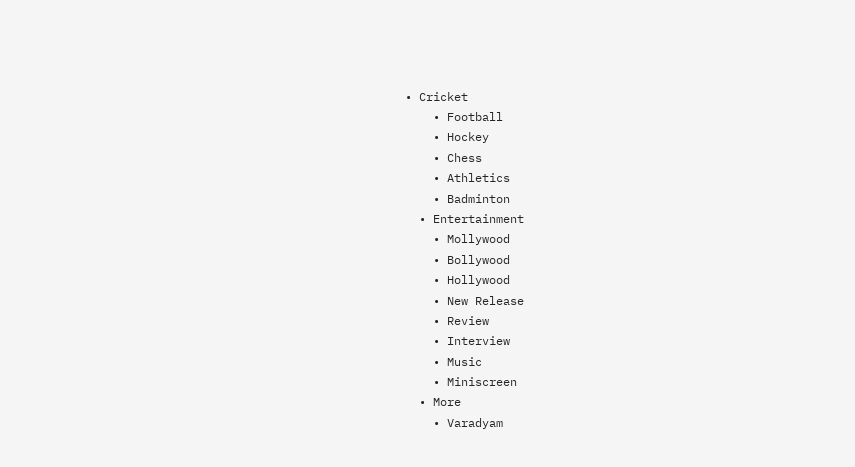• Cricket
    • Football
    • Hockey
    • Chess
    • Athletics
    • Badminton
  • Entertainment
    • Mollywood
    • Bollywood
    • Hollywood
    • New Release
    • Review
    • Interview
    • Music
    • Miniscreen
  • More
    • Varadyam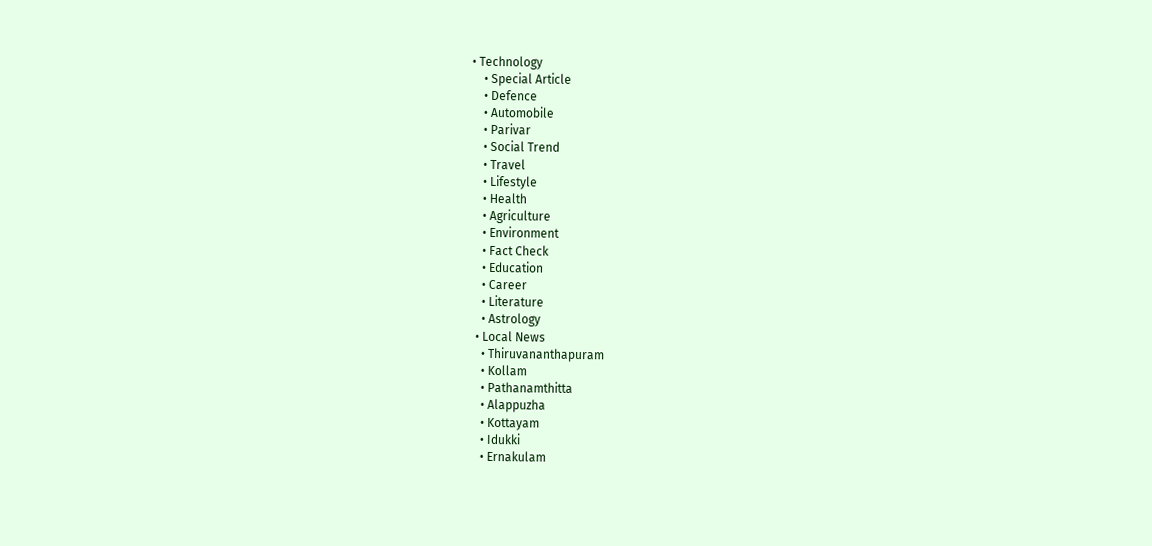• Technology
    • Special Article
    • Defence
    • Automobile
    • Parivar
    • Social Trend
    • Travel
    • Lifestyle
    • Health
    • Agriculture
    • Environment
    • Fact Check
    • Education
    • Career
    • Literature
    • Astrology
  • Local News
    • Thiruvananthapuram
    • Kollam
    • Pathanamthitta
    • Alappuzha
    • Kottayam
    • Idukki
    • Ernakulam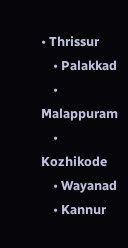• Thrissur
    • Palakkad
    • Malappuram
    • Kozhikode
    • Wayanad
    • Kannur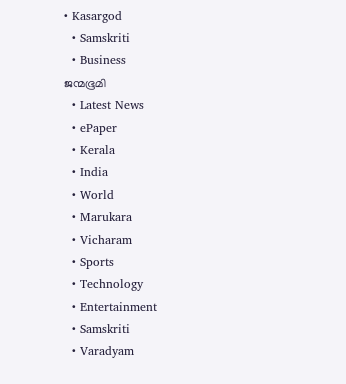• Kasargod
  • Samskriti
  • Business
ജന്മഭൂമി
  • Latest News
  • ePaper
  • Kerala
  • India
  • World
  • Marukara
  • Vicharam
  • Sports
  • Technology
  • Entertainment
  • Samskriti
  • Varadyam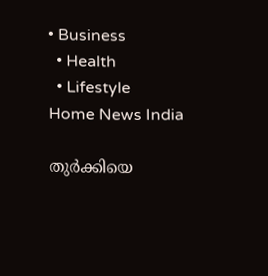• Business
  • Health
  • Lifestyle
Home News India

തുര്‍ക്കിയെ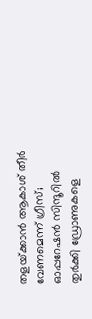തളയ്‌ക്കാന്‍ ആകാശ് തീര്‍ വേണമെന്ന് ഗ്രീസ്; ഓപ്പറേഷന്‍ സിന്ദൂറില്‍ തുര്‍ക്കി ഡ്രോണുകളെ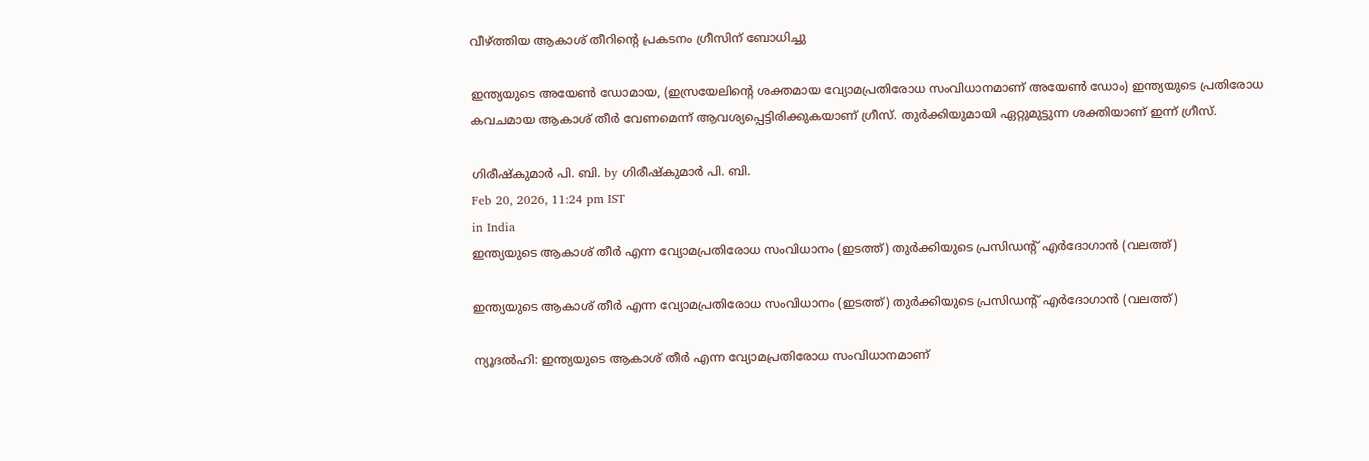വീഴ്‌ത്തിയ ആകാശ് തീറിന്റെ പ്രകടനം ഗ്രീസിന് ബോധിച്ചു

ഇന്ത്യയുടെ അയേണ്‍ ഡോമായ, (ഇസ്രയേലിന്റെ ശക്തമായ വ്യോമപ്രതിരോധ സംവിധാനമാണ് അയേണ്‍ ഡോം) ഇന്ത്യയുടെ പ്രതിരോധ കവചമായ ആകാശ് തീര്‍ വേണമെന്ന് ആവശ്യപ്പെട്ടിരിക്കുകയാണ് ഗ്രീസ്. തുര്‍ക്കിയുമായി ഏറ്റുമുട്ടുന്ന ശക്തിയാണ് ഇന്ന് ഗ്രീസ്.

ഗിരീഷ്‌കുമാര്‍ പി. ബി. by ഗിരീഷ്‌കുമാര്‍ പി. ബി.
Feb 20, 2026, 11:24 pm IST
in India
ഇന്ത്യയുടെ ആകാശ് തീര്‍ എന്ന വ്യോമപ്രതിരോധ സംവിധാനം (ഇടത്ത്) തുര്‍ക്കിയുടെ പ്രസിഡന്‍റ് എര്‍ദോഗാന്‍ (വലത്ത്)

ഇന്ത്യയുടെ ആകാശ് തീര്‍ എന്ന വ്യോമപ്രതിരോധ സംവിധാനം (ഇടത്ത്) തുര്‍ക്കിയുടെ പ്രസിഡന്‍റ് എര്‍ദോഗാന്‍ (വലത്ത്)

ന്യൂദല്‍ഹി: ഇന്ത്യയുടെ ആകാശ് തീര്‍ എന്ന വ്യോമപ്രതിരോധ സംവിധാനമാണ്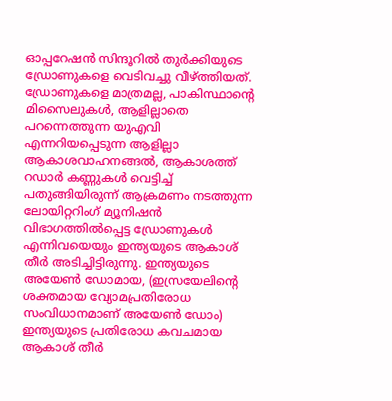ഓപ്പറേഷന്‍ സിന്ദൂറില്‍ തുർക്കിയുടെ ഡ്രോണുകളെ വെടിവച്ചു വീഴ്‌ത്തിയത്. ഡ്രോണുകളെ മാത്രമല്ല, പാകിസ്ഥാന്റെ മിസൈലുകള്‍, ആളില്ലാതെ പറന്നെത്തുന്ന യുഎവി എന്നറിയപ്പെടുന്ന ആളില്ലാ ആകാശവാഹനങ്ങല്‍, ആകാശത്ത് റഡാര്‍ കണ്ണുകള്‍ വെട്ടിച്ച് പതുങ്ങിയിരുന്ന് ആക്രമണം നടത്തുന്ന ലോയിറ്ററിംഗ് മ്യൂനിഷന്‍ വിഭാഗത്തില്‍പ്പെട്ട ഡ്രോണുകള്‍ എന്നിവയെയും ഇന്ത്യയുടെ ആകാശ് തീര്‍ അടിച്ചിട്ടിരുന്നു. ഇന്ത്യയുടെ അയേണ്‍ ഡോമായ, (ഇസ്രയേലിന്റെ ശക്തമായ വ്യോമപ്രതിരോധ സംവിധാനമാണ് അയേണ്‍ ഡോം) ഇന്ത്യയുടെ പ്രതിരോധ കവചമായ ആകാശ് തീര്‍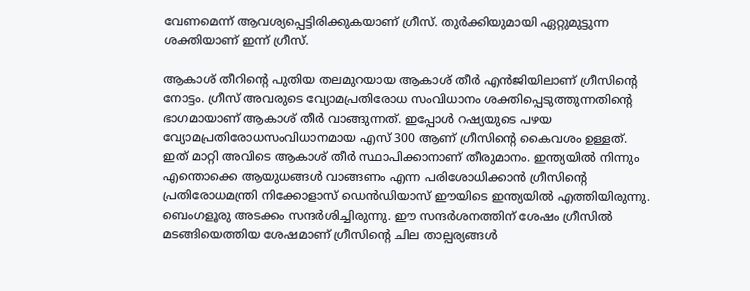വേണമെന്ന് ആവശ്യപ്പെട്ടിരിക്കുകയാണ് ഗ്രീസ്. തുര്‍ക്കിയുമായി ഏറ്റുമുട്ടുന്ന ശക്തിയാണ് ഇന്ന് ഗ്രീസ്.

ആകാശ് തീറിന്റെ പുതിയ തലമുറയായ ആകാശ് തീര്‍ എന്‍ജിയിലാണ് ഗ്രീസിന്റെ നോട്ടം. ഗ്രീസ് അവരുടെ വ്യോമപ്രതിരോധ സംവിധാനം ശക്തിപ്പെടുത്തുന്നതിന്റെ ഭാഗമായാണ് ആകാശ് തീര്‍ വാങ്ങുന്നത്. ഇപ്പോള്‍ റഷ്യയുടെ പഴയ വ്യോമപ്രതിരോധസംവിധാനമായ എസ് 300 ആണ് ഗ്രീസിന്റെ കൈവശം ഉള്ളത്. ഇത് മാറ്റി അവിടെ ആകാശ് തീര്‍ സ്ഥാപിക്കാനാണ് തീരുമാനം. ഇന്ത്യയില്‍ നിന്നും എന്തൊക്കെ ആയുധങ്ങള്‍ വാങ്ങണം എന്ന പരിശോധിക്കാന്‍ ഗ്രീസിന്റെ പ്രതിരോധമന്ത്രി നിക്കോളാസ് ഡെന്‍ഡിയാസ് ഈയിടെ ഇന്ത്യയില്‍ എത്തിയിരുന്നു. ബെംഗളൂരു അടക്കം സന്ദര്‍ശിച്ചിരുന്നു. ഈ സന്ദര്‍ശനത്തിന് ശേഷം ഗ്രീസില്‍ മടങ്ങിയെത്തിയ ശേഷമാണ് ഗ്രീസിന്റെ ചില താല്പര്യങ്ങള്‍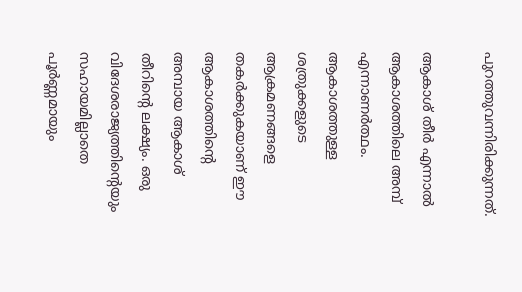പുറത്തുവന്നിരിക്കുന്നത്.

ആകാശ് തീര്‍ എന്നാല്‍ ആകാശത്തിലെ അമ്പ് എന്നാണര്‍ത്ഥം. ആകാശത്തുള്ള ശത്രുക്കളുടെ ആക്രമണങ്ങളെ തകര്‍ക്കുകയാണ് ഈ ആകാശത്തിന്റെ അമ്പായ ആകാശ് തീറിന്റെ ലക്ഷ്യം. ഒരു വിദേശരാജ്യത്തിന്റെയും സഹായമില്ലാതെ പൂര്‍ണ്ണമായും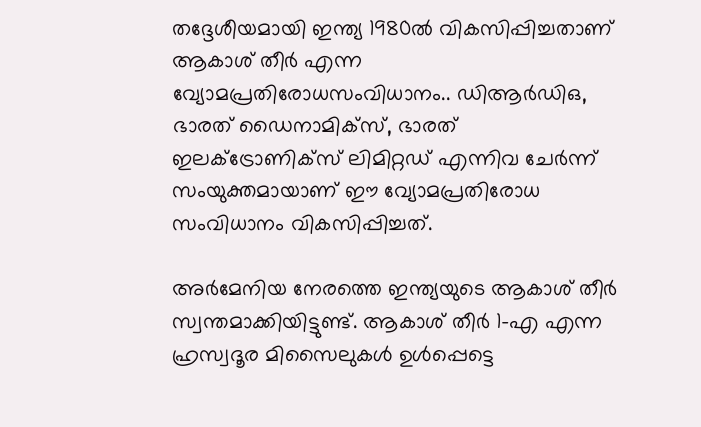തദ്ദേശീയമായി ഇന്ത്യ 1980ല്‍ വികസിപ്പിച്ചതാണ് ആകാശ് തീര്‍ എന്ന വ്യോമപ്രതിരോധസംവിധാനം.. ഡിആര്‍ഡിഒ, ഭാരത് ഡൈനാമിക്സ്, ഭാരത് ഇലക്ട്രോണിക്സ് ലിമിറ്റഡ് എന്നിവ ചേര്‍ന്ന് സംയുക്തമായാണ് ഈ വ്യോമപ്രതിരോധ സംവിധാനം വികസിപ്പിച്ചത്.

അര്‍മേനിയ നേരത്തെ ഇന്ത്യയുടെ ആകാശ് തീര്‍ സ്വന്തമാക്കിയിട്ടുണ്ട്. ആകാശ് തീര്‍ 1-എ എന്ന ഹ്രസ്വദൂര മിസൈലുകള്‍ ഉള്‍പ്പെട്ടെ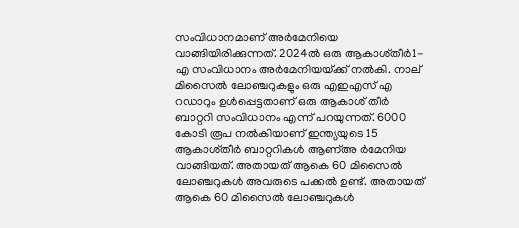സംവിധാനമാണ് അര്‍മേനിയെ വാങ്ങിയിരിക്കുന്നത്. 2024ല്‍ ഒരു ആകാശ്തീര്‍1-എ സംവിധാനം അര്‍മേനിയയ്‌ക്ക് നല്‍കി. നാല് മിസൈല്‍ ലോഞ്ചറുകളും ഒരു എഇഎസ് എ റഡാറും ഉള്‍പ്പെട്ടതാണ് ഒരു ആകാശ് തീര്‍ ബാറ്ററി സംവിധാനം എന്ന് പറയുന്നത്. 6000 കോടി രൂപ നല്‍കിയാണ് ഇന്ത്യയുടെ 15 ആകാശ്തീര്‍ ബാറ്ററികള്‍ ആണ്അ ര്‍മേനിയ വാങ്ങിയത്. അതായത് ആകെ 60 മിസൈല്‍ ലോഞ്ചറുകള്‍ അവരുടെ പക്കല്‍ ഉണ്ട്. അതായത് ആകെ 60 മിസൈല്‍ ലോഞ്ചറുകള്‍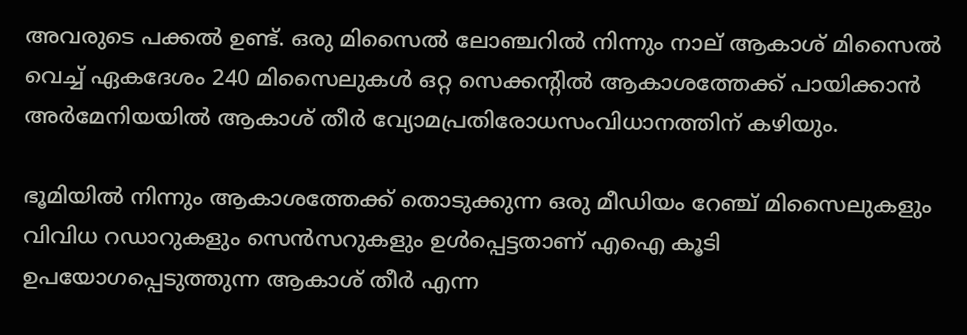അവരുടെ പക്കല്‍ ഉണ്ട്. ഒരു മിസൈല്‍ ലോഞ്ചറില്‍ നിന്നും നാല് ആകാശ് മിസൈല്‍ വെച്ച് ഏകദേശം 240 മിസൈലുകള്‍ ഒറ്റ സെക്കന്‍റില്‍ ആകാശത്തേക്ക് പായിക്കാന്‍ അര്‍മേനിയയില്‍ ആകാശ് തീര്‍ വ്യോമപ്രതിരോധസംവിധാനത്തിന് കഴിയും.

ഭൂമിയില്‍ നിന്നും ആകാശത്തേക്ക് തൊടുക്കുന്ന ഒരു മീഡിയം റേഞ്ച് മിസൈലുകളും വിവിധ റഡാറുകളും സെന്‍സറുകളും ഉള്‍പ്പെട്ടതാണ് എഐ കൂടി ഉപയോഗപ്പെടുത്തുന്ന ആകാശ് തീര്‍ എന്ന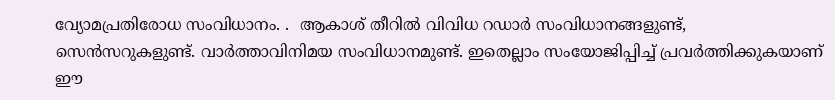വ്യോമപ്രതിരോധ സംവിധാനം. .  ആകാശ് തീറില്‍ വിവിധ റഡാര്‍ സംവിധാനങ്ങളുണ്ട്, സെന്‍സറുകളുണ്ട്. വാര്‍ത്താവിനിമയ സംവിധാനമുണ്ട്. ഇതെല്ലാം സംയോജിപ്പിച്ച് പ്രവര്‍ത്തിക്കുകയാണ് ഈ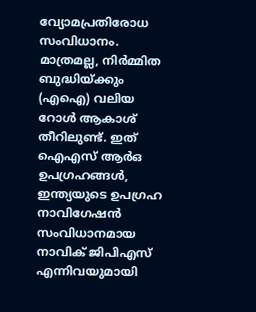വ്യോമപ്രതിരോധ സംവിധാനം. മാത്രമല്ല, നിര്‍മ്മിത ബുദ്ധിയ്‌ക്കും (എഐ) വലിയ റോള്‍ ആകാശ് തീറിലുണ്ട്. ഇത് ഐഎസ് ആര്‍ഒ ഉപഗ്രഹങ്ങള്‍, ഇന്ത്യയുടെ ഉപഗ്രഹ നാവിഗേഷന്‍ സംവിധാനമായ നാവിക് ജിപിഎസ് എന്നിവയുമായി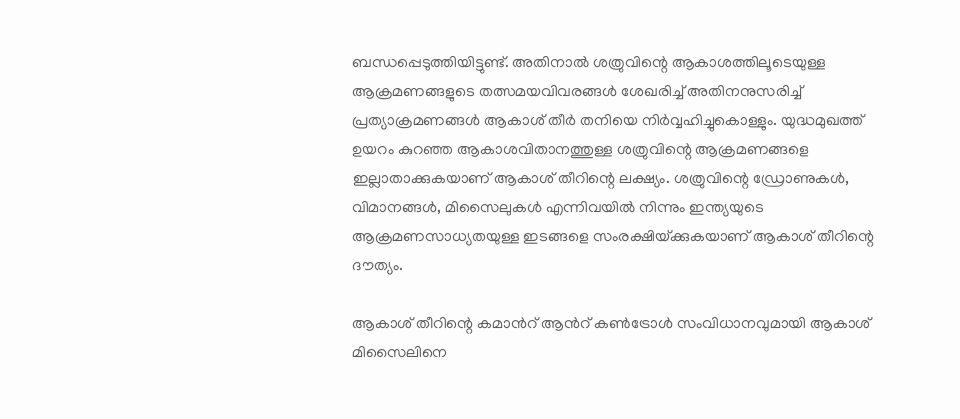ബന്ധപ്പെടുത്തിയിട്ടുണ്ട്. അതിനാല്‍ ശത്രുവിന്റെ ആകാശത്തിലൂടെയുള്ള ആക്രമണങ്ങളുടെ തത്സമയവിവരങ്ങള്‍ ശേഖരിച്ച് അതിനനുസരിച്ച് പ്രത്യാക്രമണങ്ങള്‍ ആകാശ് തീര്‍ തനിയെ നിര്‍വ്വഹിച്ചുകൊള്ളും. യുദ്ധമുഖത്ത് ഉയറം കുറഞ്ഞ ആകാശവിതാനത്തുള്ള ശത്രുവിന്റെ ആക്രമണങ്ങളെ ഇല്ലാതാക്കുകയാണ് ആകാശ് തീറിന്റെ ലക്ഷ്യം. ശത്രുവിന്റെ ഡ്രോണുകള്‍, വിമാനങ്ങള്‍, മിസൈലുകള്‍ എന്നിവയില്‍ നിന്നും ഇന്ത്യയുടെ ആക്രമണസാധ്യതയുള്ള ഇടങ്ങളെ സംരക്ഷിയ്‌ക്കുകയാണ് ആകാശ് തീറിന്റെ ദൗത്യം.

ആകാശ് തീറിന്റെ കമാന്‍റ് ആന്‍റ് കണ്‍ട്രോള്‍ സംവിധാനവുമായി ആകാശ് മിസൈലിനെ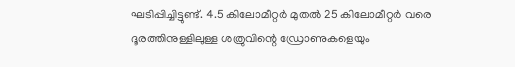ഘടിപ്പിച്ചിട്ടുണ്ട്. 4.5 കിലോമീറ്റര്‍ മുതല്‍ 25 കിലോമീറ്റര്‍ വരെ ദൂരത്തിനുള്ളിലുള്ള ശത്രുവിന്റെ ഡ്രോണുകളെയും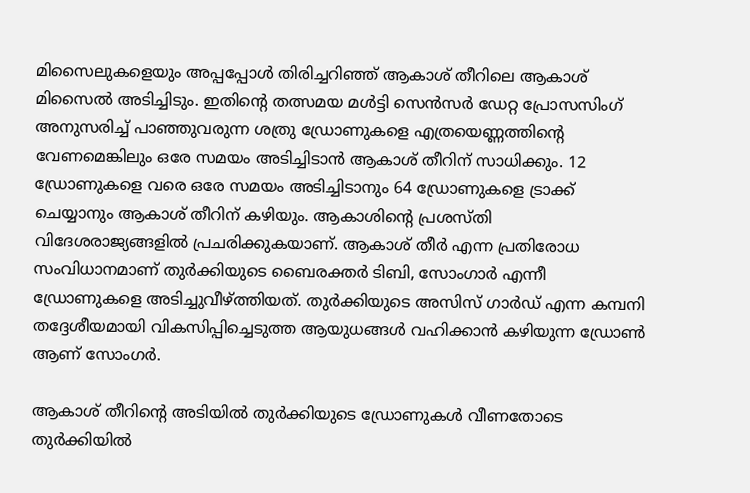മിസൈലുകളെയും അപ്പപ്പോള്‍ തിരിച്ചറിഞ്ഞ് ആകാശ് തീറിലെ ആകാശ് മിസൈല്‍ അടിച്ചിടും. ഇതിന്റെ തത്സമയ മള്‍ട്ടി സെന്‍സര്‍ ഡേറ്റ പ്രോസസിംഗ് അനുസരിച്ച് പാഞ്ഞുവരുന്ന ശത്രു ഡ്രോണുകളെ എത്രയെണ്ണത്തിന്റെ വേണമെങ്കിലും ഒരേ സമയം അടിച്ചിടാന്‍ ആകാശ് തീറിന് സാധിക്കും. 12 ഡ്രോണുകളെ വരെ ഒരേ സമയം അടിച്ചിടാനും 64 ഡ്രോണുകളെ ട്രാക്ക് ചെയ്യാനും ആകാശ് തീറിന് കഴിയും. ആകാശിന്റെ പ്രശസ്തി വിദേശരാജ്യങ്ങളില്‍ പ്രചരിക്കുകയാണ്. ആകാശ് തീര്‍ എന്ന പ്രതിരോധ സംവിധാനമാണ് തുര്‍ക്കിയുടെ ബൈരക്തര്‍ ടിബി, സോംഗാര്‍ എന്നീ ഡ്രോണുകളെ അടിച്ചുവീഴ്‌ത്തിയത്. തുര്‍ക്കിയുടെ അസിസ് ഗാര്‍ഡ് എന്ന കമ്പനി തദ്ദേശീയമായി വികസിപ്പിച്ചെടുത്ത ആയുധങ്ങള്‍ വഹിക്കാന്‍ കഴിയുന്ന ഡ്രോണ്‍ ആണ് സോംഗര്‍.

ആകാശ് തീറിന്റെ അടിയില്‍ തുര്‍ക്കിയുടെ ഡ്രോണുകള്‍ വീണതോടെ തുര്‍ക്കിയില്‍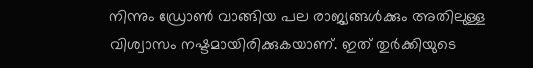നിന്നും ഡ്രോണ്‍ വാങ്ങിയ പല രാജ്യങ്ങള്‍ക്കും അതിലുള്ള വിശ്വാസം നഷ്ടമായിരിക്കുകയാണ്. ഇത് തുര്‍ക്കിയുടെ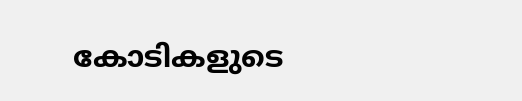കോടികളുടെ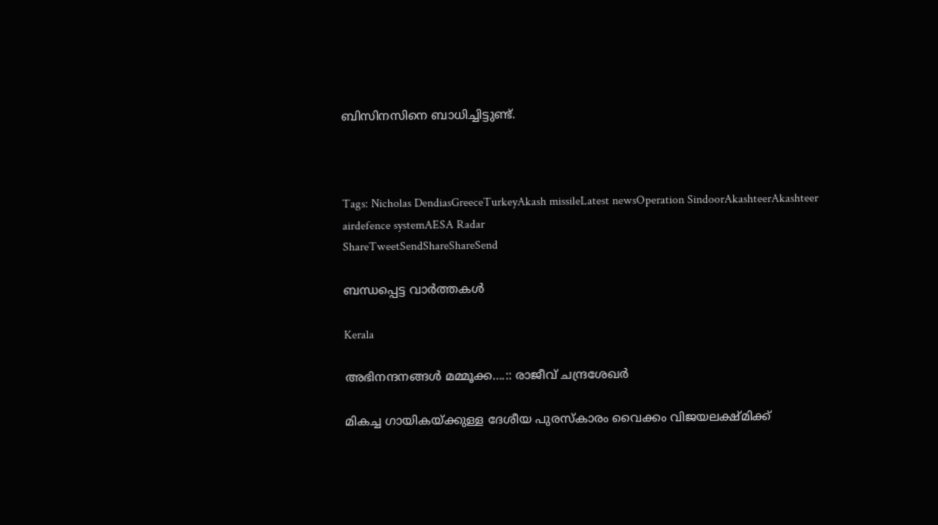ബിസിനസിനെ ബാധിച്ചിട്ടുണ്ട്.



Tags: Nicholas DendiasGreeceTurkeyAkash missileLatest newsOperation SindoorAkashteerAkashteer airdefence systemAESA Radar
ShareTweetSendShareShareSend

ബന്ധപ്പെട്ട വാര്‍ത്തകള്‍

Kerala

അഭിനന്ദനങ്ങള്‍ മമ്മൂക്ക….:: രാജീവ് ചന്ദ്രശേഖര്‍

മികച്ച ഗായികയ്ക്കുള്ള ദേശീയ പുരസ്കാരം വൈക്കം വിജയലക്ഷ്മിക്ക്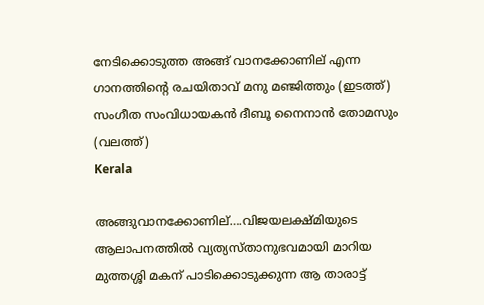നേടിക്കൊടുത്ത അങ്ങ് വാനക്കോണില് എന്ന ഗാനത്തിന്‍റെ രചയിതാവ് മനു മഞ്ജിത്തും (ഇടത്ത്) സംഗീത സംവിധായകന്‍ ദീബൂ നൈനാന്‍ തോമസും (വലത്ത്)
Kerala

അങ്ങുവാനക്കോണില്….വിജയലക്ഷ്മിയുടെ ആലാപനത്തില്‍ വ്യത്യസ്താനുഭവമായി മാറിയ മുത്തശ്ശി മകന് പാടിക്കൊടുക്കുന്ന ആ താരാട്ട്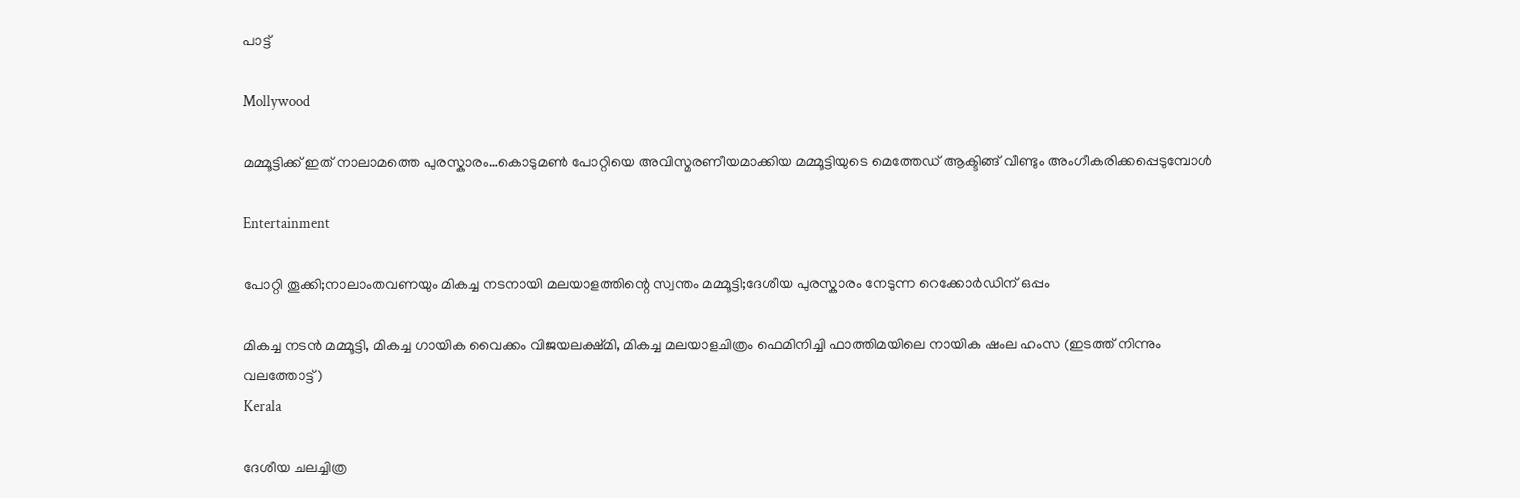പാട്ട്

Mollywood

മമ്മൂട്ടിക്ക് ഇത് നാലാമത്തെ പുരസ്കാരം…കൊടുമണ്‍ പോറ്റിയെ അവിസ്മരണീയമാക്കിയ മമ്മൂട്ടിയുടെ മെത്തേഡ് ആക്ടിങ്ങ് വീണ്ടും അംഗീകരിക്കപ്പെടുമ്പോള്‍

Entertainment

പോറ്റി തൂക്കി;നാലാംതവണയും മികച്ച നടനായി മലയാളത്തിന്റെ സ്വന്തം മമ്മൂട്ടി;ദേശീയ പുരസ്കാരം നേടുന്ന റെക്കോർഡിന് ഒപ്പം

മികച്ച നടന്‍ മമ്മൂട്ടി, മികച്ച ഗായിക വൈക്കം വിജയലക്ഷ്മി, മികച്ച മലയാളചിത്രം ഫെമിനിച്ചി ഫാത്തിമയിലെ നായിക ഷംല ഹംസ (ഇടത്ത് നിന്നും വലത്തോട്ട്)
Kerala

ദേശീയ ചലച്ചിത്ര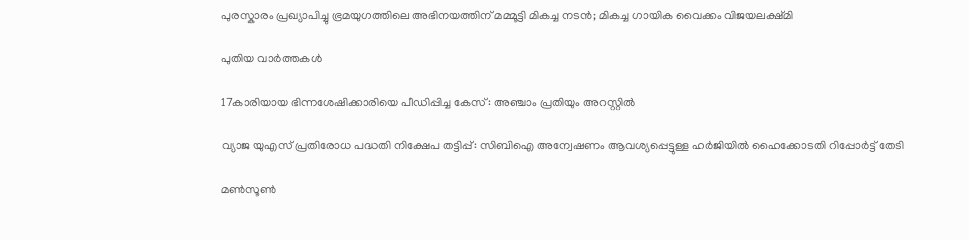പുരസ്കാരം പ്രഖ്യാപിച്ചു ഭ്രമയുഗത്തിലെ അഭിനയത്തിന് മമ്മൂട്ടി മികച്ച നടന്‍; മികച്ച ഗായിക വൈക്കം വിജയലക്ഷ്മി

പുതിയ വാര്‍ത്തകള്‍

17കാരിയായ ഭിന്നശേഷിക്കാരിയെ പീഡിപ്പിച്ച കേസ് : അഞ്ചാം പ്രതിയും അറസ്റ്റില്‍

വ്യാജ യുഎസ് പ്രതിരോധ പദ്ധതി നിക്ഷേപ തട്ടിപ്പ്: സിബിഐ അന്വേഷണം ആവശ്യപ്പെട്ടുള്ള ഹര്‍ജിയില്‍ ഹൈക്കോടതി റിപ്പോര്‍ട്ട് തേടി

മണ്‍സൂണ്‍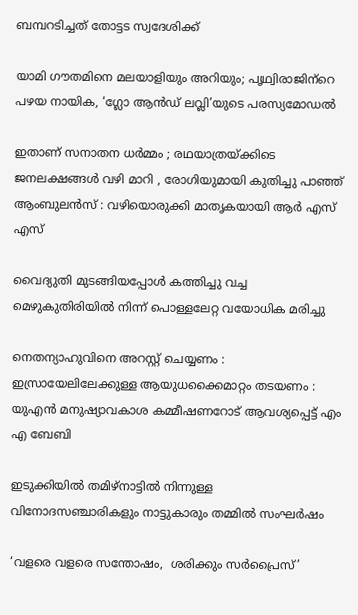ബമ്പറടിച്ചത് തോട്ടട സ്വദേശിക്ക്

യാമി ഗൗതമിനെ മലയാളിയും അറിയും; പൃഥ്വിരാജിന്‌റെ പഴയ നായിക, ‘ഗ്ലോ ആന്‍ഡ് ലവ്ലി’യുടെ പരസ്യമോഡല്‍

ഇതാണ് സനാതന ധർമ്മം ; രഥയാത്രയ്‌ക്കിടെ ജനലക്ഷങ്ങൾ വഴി മാറി , രോഗിയുമായി കുതിച്ചു പാഞ്ഞ് ആംബുലൻസ് : വഴിയൊരുക്കി മാതൃകയായി ആർ എസ് എസ്

വൈദ്യുതി മുടങ്ങിയപ്പോള്‍ കത്തിച്ചു വച്ച മെഴുകുതിരിയില്‍ നിന്ന് പൊള്ളലേറ്റ വയോധിക മരിച്ചു

നെതന്യാഹുവിനെ അറസ്റ്റ് ചെയ്യണം : ഇസ്രായേലിലേക്കുള്ള ആയുധക്കൈമാറ്റം തടയണം : യുഎൻ മനുഷ്യാവകാശ കമ്മീഷണറോട് ആവശ്യപ്പെട്ട് എം എ ബേബി

ഇടുക്കിയില്‍ തമിഴ്‌നാട്ടില്‍ നിന്നുള്ള വിനോദസഞ്ചാരികളും നാട്ടുകാരും തമ്മില്‍ സംഘര്‍ഷം

‘വളരെ വളരെ സന്തോഷം,  ശരിക്കും സര്‍പ്രൈസ്’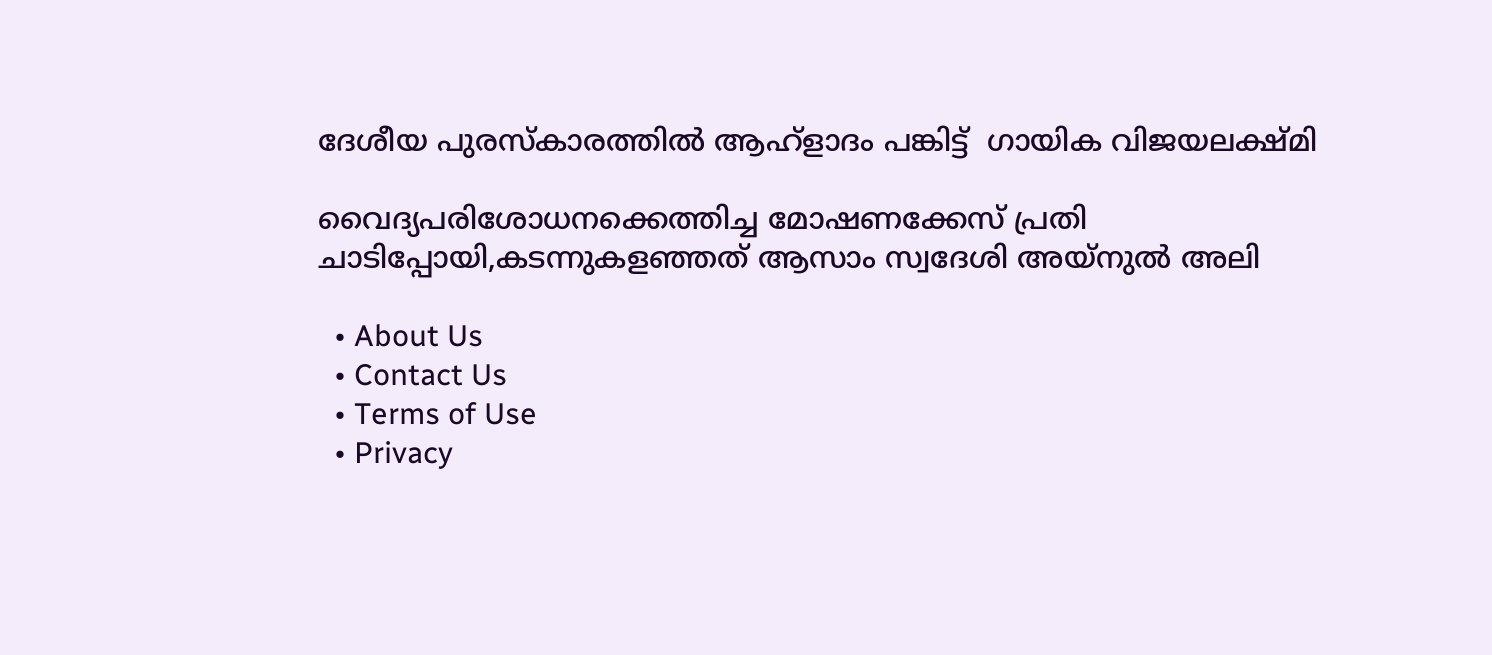ദേശീയ പുരസ്‌കാരത്തില്‍ ആഹ്‌ളാദം പങ്കിട്ട്  ഗായിക വിജയലക്ഷ്മി

വൈദ്യപരിശോധനക്കെത്തിച്ച മോഷണക്കേസ് പ്രതി ചാടിപ്പോയി,കടന്നുകളഞ്ഞത് ആസാം സ്വദേശി അയ്നുല്‍ അലി

  • About Us
  • Contact Us
  • Terms of Use
  • Privacy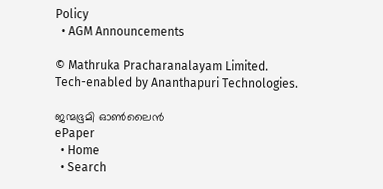Policy
  • AGM Announcements

© Mathruka Pracharanalayam Limited.
Tech-enabled by Ananthapuri Technologies.

ജന്മഭൂമി ഓണ്‍ലൈന്‍
ePaper
  • Home
  • Search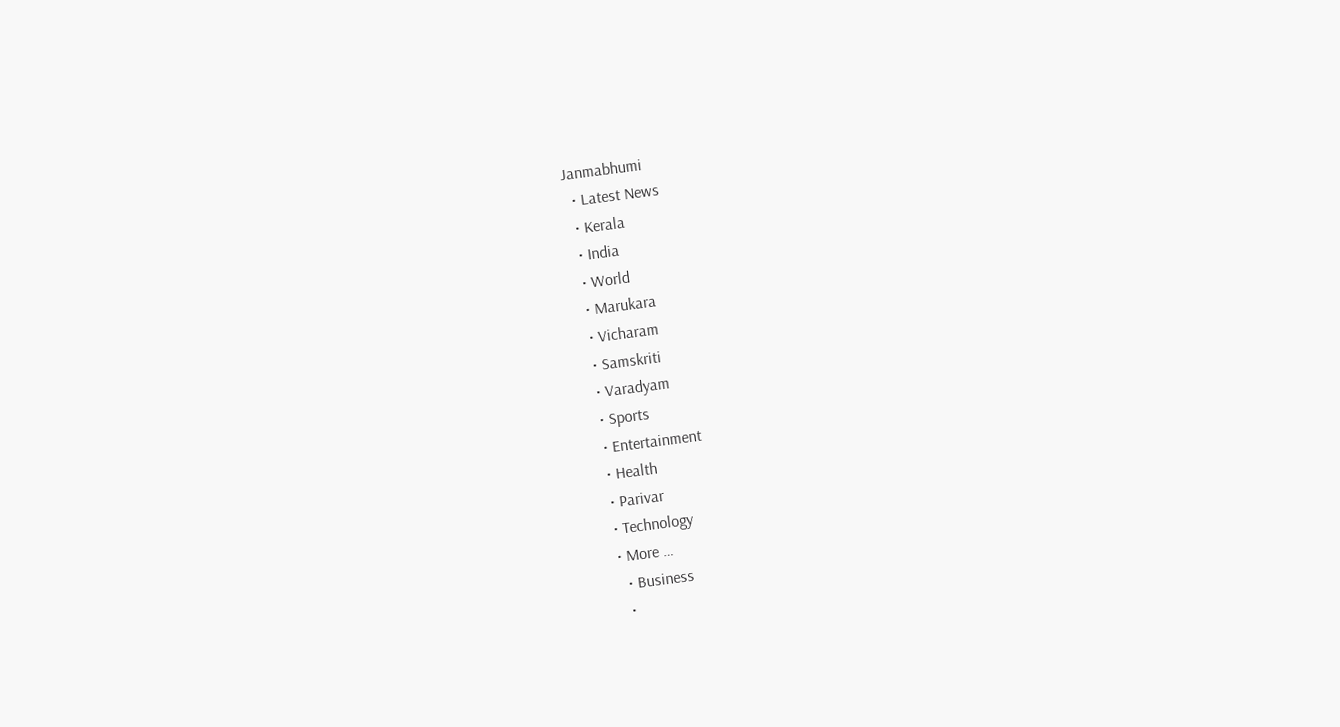Janmabhumi
  • Latest News
  • Kerala
  • India
  • World
  • Marukara
  • Vicharam
  • Samskriti
  • Varadyam
  • Sports
  • Entertainment
  • Health
  • Parivar
  • Technology
  • More …
    • Business
    •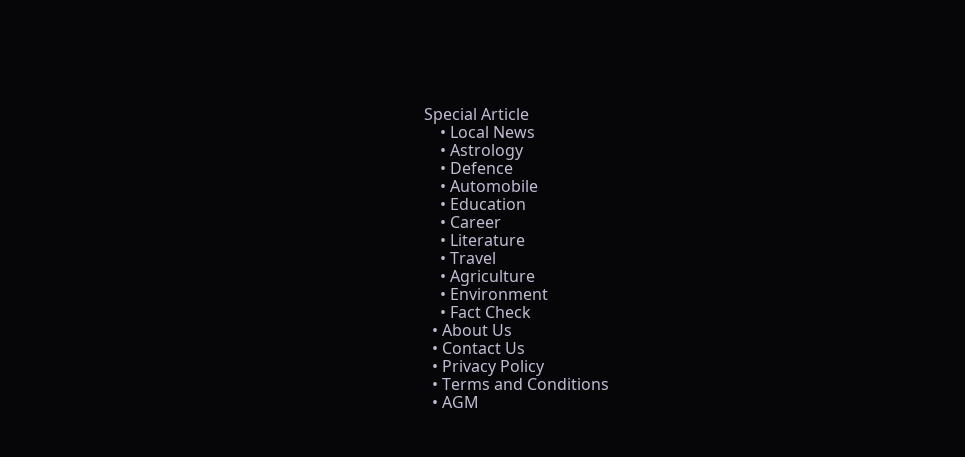Special Article
    • Local News
    • Astrology
    • Defence
    • Automobile
    • Education
    • Career
    • Literature
    • Travel
    • Agriculture
    • Environment
    • Fact Check
  • About Us
  • Contact Us
  • Privacy Policy
  • Terms and Conditions
  • AGM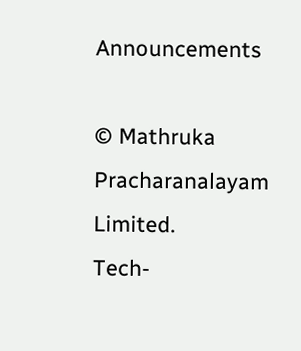Announcements

© Mathruka Pracharanalayam Limited.
Tech-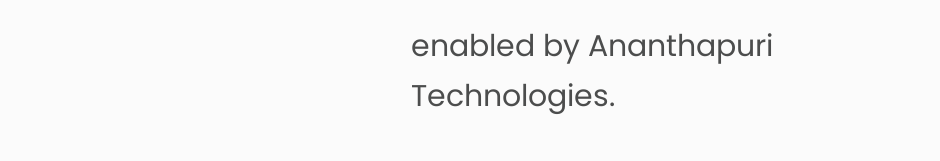enabled by Ananthapuri Technologies.